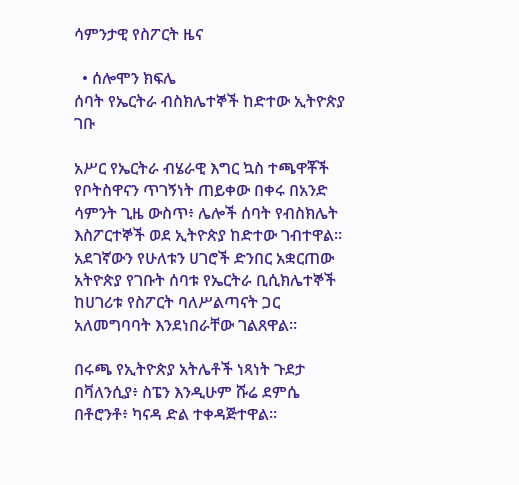ሳምንታዊ የስፖርት ዜና

  • ሰሎሞን ክፍሌ
ሰባት የኤርትራ ብስክሌተኞች ከድተው ኢትዮጵያ ገቡ

አሥር የኤርትራ ብሄራዊ እግር ኳስ ተጫዋቾች የቦትስዋናን ጥገኝነት ጠይቀው በቀሩ በአንድ ሳምንት ጊዜ ውስጥ፥ ሌሎች ሰባት የብስክሌት እስፖርተኞች ወደ ኢትዮጵያ ከድተው ገብተዋል። አደገኛውን የሁለቱን ሀገሮች ድንበር አቋርጠው አትዮጵያ የገቡት ሰባቱ የኤርትራ ቢሲክሌተኞች ከሀገሪቱ የስፖርት ባለሥልጣናት ጋር አለመግባባት እንደነበራቸው ገልጸዋል።

በሩጫ የኢትዮጵያ አትሌቶች ነጻነት ጉደታ በቫለንሲያ፥ ስፔን እንዲሁም ሹሬ ደምሴ በቶሮንቶ፥ ካናዳ ድል ተቀዳጅተዋል።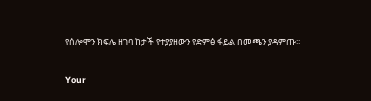የሰሎሞን ክፍሌ ዘገባ ከታች የተያያዘውን የድምፅ ፋይል በመጫን ያዳምጡ፡፡

Your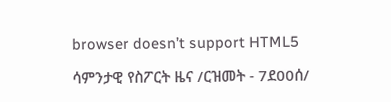browser doesn’t support HTML5

ሳምንታዊ የስፖርት ዜና /ርዝመት - 7ደ00ሰ/